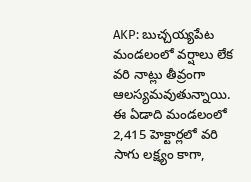AKP: బుచ్చయ్యపేట మండలంలో వర్షాలు లేక వరి నాట్లు తీవ్రంగా ఆలస్యమవుతున్నాయి. ఈ ఏడాది మండలంలో 2,415 హెక్టార్లలో వరి సాగు లక్ష్యం కాగా,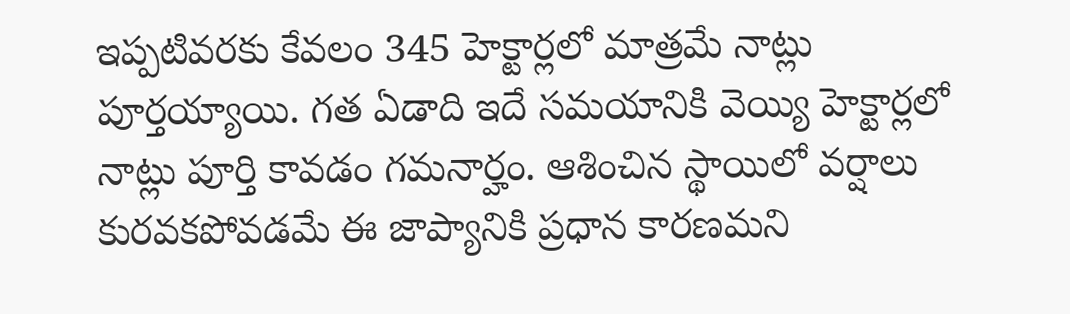ఇప్పటివరకు కేవలం 345 హెక్టార్లలో మాత్రమే నాట్లు పూర్తయ్యాయి. గత ఏడాది ఇదే సమయానికి వెయ్యి హెక్టార్లలో నాట్లు పూర్తి కావడం గమనార్హం. ఆశించిన స్థాయిలో వర్షాలు కురవకపోవడమే ఈ జాప్యానికి ప్రధాన కారణమని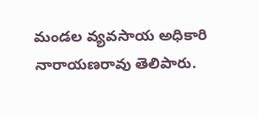మండల వ్యవసాయ అధికారి నారాయణరావు తెలిపారు.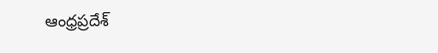ఆంధ్రప్రదేశ్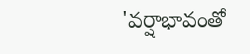'వర్షాభావంతో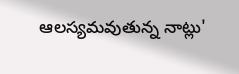ఆలస్యమవుతున్న నాట్లు'